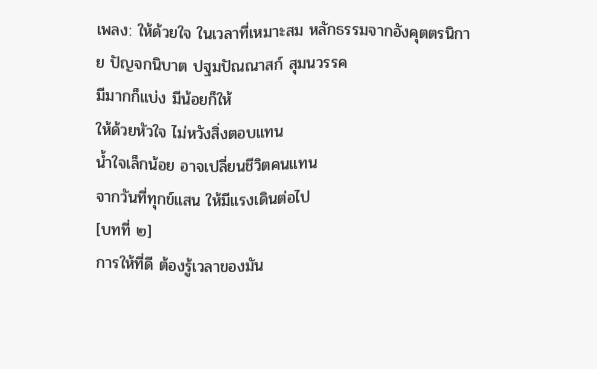เพลง: ให้ด้วยใจ ในเวลาที่เหมาะสม หลักธรรมจากอังคุตตรนิกาย ปัญจกนิบาต ปฐมปัณณาสก์ สุมนวรรค
มีมากก็แบ่ง มีน้อยก็ให้
ให้ด้วยหัวใจ ไม่หวังสิ่งตอบแทน
น้ำใจเล็กน้อย อาจเปลี่ยนชีวิตคนแทน
จากวันที่ทุกข์แสน ให้มีแรงเดินต่อไป
[บทที่ ๒]
การให้ที่ดี ต้องรู้เวลาของมัน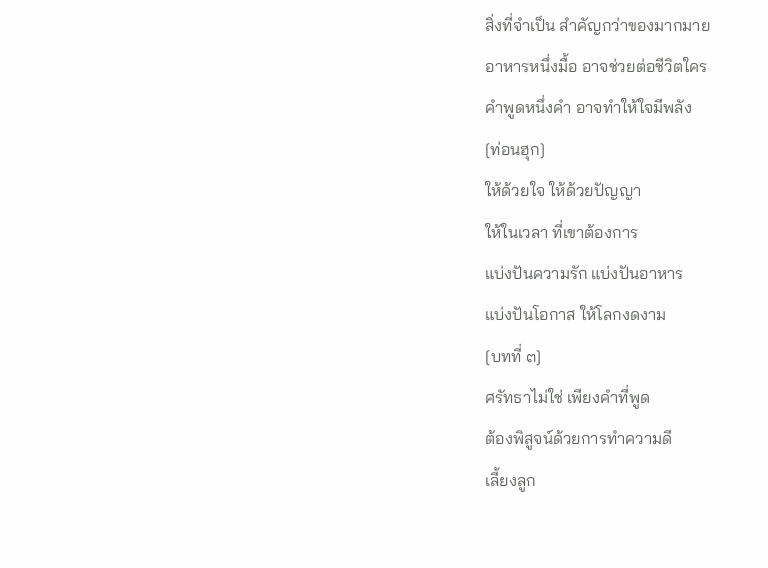สิ่งที่จำเป็น สำคัญกว่าของมากมาย
อาหารหนึ่งมื้อ อาจช่วยต่อชีวิตใคร
คำพูดหนึ่งคำ อาจทำให้ใจมีพลัง
[ท่อนฮุก]
ให้ด้วยใจ ให้ด้วยปัญญา
ให้ในเวลา ที่เขาต้องการ
แบ่งปันความรัก แบ่งปันอาหาร
แบ่งปันโอกาส ให้โลกงดงาม
[บทที่ ๓]
ศรัทธาไม่ใช่ เพียงคำที่พูด
ต้องพิสูจน์ด้วยการทำความดี
เลี้ยงลูก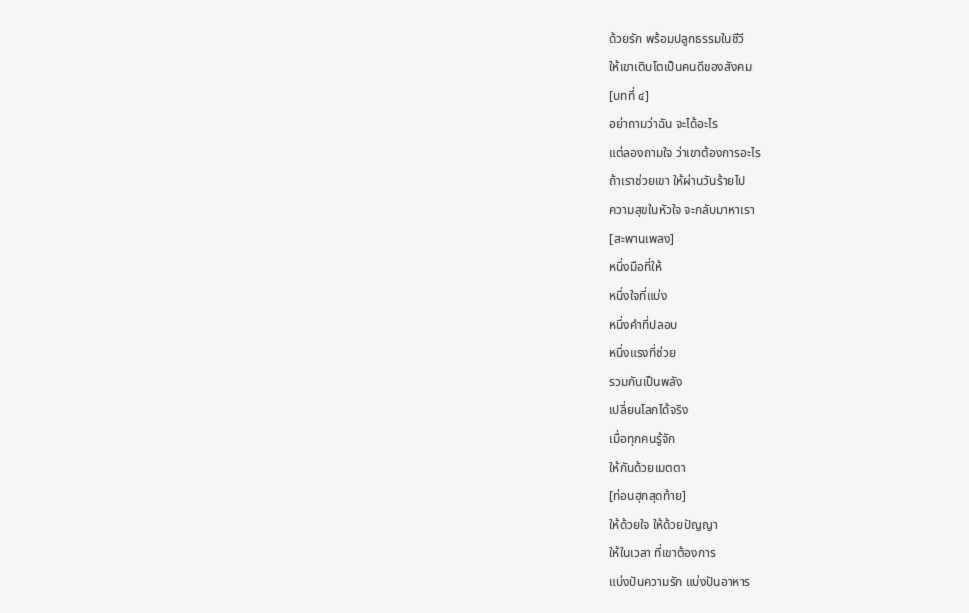ด้วยรัก พร้อมปลูกธรรมในชีวี
ให้เขาเติบโตเป็นคนดีของสังคม
[บทที่ ๔]
อย่าถามว่าฉัน จะได้อะไร
แต่ลองถามใจ ว่าเขาต้องการอะไร
ถ้าเราช่วยเขา ให้ผ่านวันร้ายไป
ความสุขในหัวใจ จะกลับมาหาเรา
[สะพานเพลง]
หนึ่งมือที่ให้
หนึ่งใจที่แบ่ง
หนึ่งคำที่ปลอบ
หนึ่งแรงที่ช่วย
รวมกันเป็นพลัง
เปลี่ยนโลกได้จริง
เมื่อทุกคนรู้จัก
ให้กันด้วยเมตตา
[ท่อนฮุกสุดท้าย]
ให้ด้วยใจ ให้ด้วยปัญญา
ให้ในเวลา ที่เขาต้องการ
แบ่งปันความรัก แบ่งปันอาหาร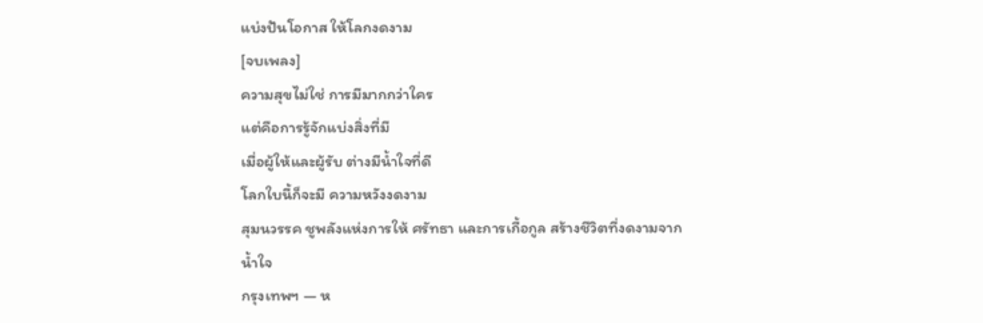แบ่งปันโอกาส ให้โลกงดงาม
[จบเพลง]
ความสุขไม่ใช่ การมีมากกว่าใคร
แต่คือการรู้จักแบ่งสิ่งที่มี
เมื่อผู้ให้และผู้รับ ต่างมีน้ำใจที่ดี
โลกใบนี้ก็จะมี ความหวังงดงาม
สุมนวรรค ชูพลังแห่งการให้ ศรัทธา และการเกื้อกูล สร้างชีวิตที่งดงามจากน้ำใจ
กรุงเทพฯ — ห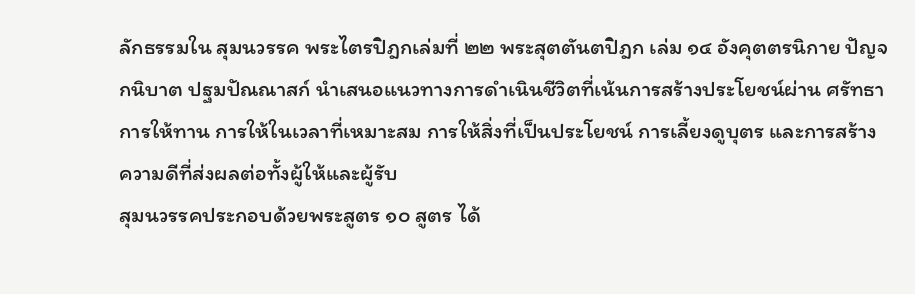ลักธรรมใน สุมนวรรค พระไตรปิฎกเล่มที่ ๒๒ พระสุตตันตปิฎก เล่ม ๑๔ อังคุตตรนิกาย ปัญจกนิบาต ปฐมปัณณาสก์ นำเสนอแนวทางการดำเนินชีวิตที่เน้นการสร้างประโยชน์ผ่าน ศรัทธา การให้ทาน การให้ในเวลาที่เหมาะสม การให้สิ่งที่เป็นประโยชน์ การเลี้ยงดูบุตร และการสร้างความดีที่ส่งผลต่อทั้งผู้ให้และผู้รับ
สุมนวรรคประกอบด้วยพระสูตร ๑๐ สูตร ได้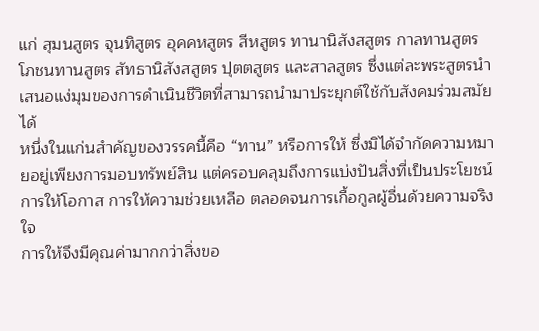แก่ สุมนสูตร จุนทิสูตร อุคคหสูตร สีหสูตร ทานานิสังสสูตร กาลทานสูตร โภชนทานสูตร สัทธานิสังสสูตร ปุตตสูตร และสาลสูตร ซึ่งแต่ละพระสูตรนำเสนอแง่มุมของการดำเนินชีวิตที่สามารถนำมาประยุกต์ใช้กับสังคมร่วมสมัยได้
หนึ่งในแก่นสำคัญของวรรคนี้คือ “ทาน” หรือการให้ ซึ่งมิได้จำกัดความหมายอยู่เพียงการมอบทรัพย์สิน แต่ครอบคลุมถึงการแบ่งปันสิ่งที่เป็นประโยชน์ การให้โอกาส การให้ความช่วยเหลือ ตลอดจนการเกื้อกูลผู้อื่นด้วยความจริงใจ
การให้จึงมีคุณค่ามากกว่าสิ่งขอ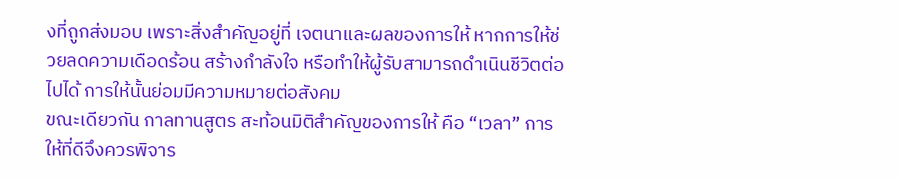งที่ถูกส่งมอบ เพราะสิ่งสำคัญอยู่ที่ เจตนาและผลของการให้ หากการให้ช่วยลดความเดือดร้อน สร้างกำลังใจ หรือทำให้ผู้รับสามารถดำเนินชีวิตต่อไปได้ การให้นั้นย่อมมีความหมายต่อสังคม
ขณะเดียวกัน กาลทานสูตร สะท้อนมิติสำคัญของการให้ คือ “เวลา” การให้ที่ดีจึงควรพิจาร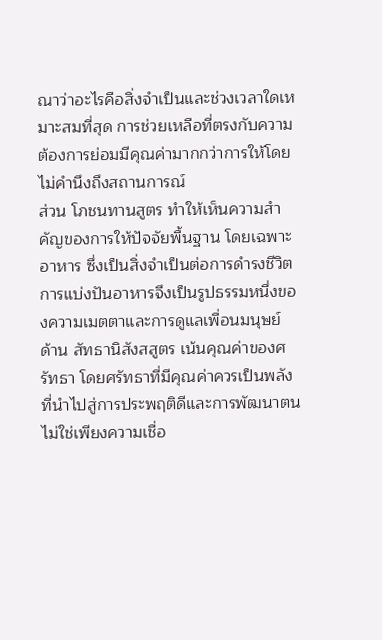ณาว่าอะไรคือสิ่งจำเป็นและช่วงเวลาใดเหมาะสมที่สุด การช่วยเหลือที่ตรงกับความต้องการย่อมมีคุณค่ามากกว่าการให้โดยไม่คำนึงถึงสถานการณ์
ส่วน โภชนทานสูตร ทำให้เห็นความสำคัญของการให้ปัจจัยพื้นฐาน โดยเฉพาะอาหาร ซึ่งเป็นสิ่งจำเป็นต่อการดำรงชีวิต การแบ่งปันอาหารจึงเป็นรูปธรรมหนึ่งของความเมตตาและการดูแลเพื่อนมนุษย์
ด้าน สัทธานิสังสสูตร เน้นคุณค่าของศรัทธา โดยศรัทธาที่มีคุณค่าควรเป็นพลังที่นำไปสู่การประพฤติดีและการพัฒนาตน ไม่ใช่เพียงความเชื่อ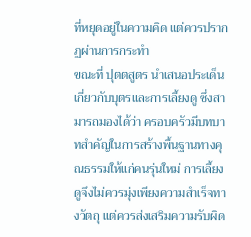ที่หยุดอยู่ในความคิด แต่ควรปรากฏผ่านการกระทำ
ขณะที่ ปุตตสูตร นำเสนอประเด็นเกี่ยวกับบุตรและการเลี้ยงดู ซึ่งสามารถมองได้ว่า ครอบครัวมีบทบาทสำคัญในการสร้างพื้นฐานทางคุณธรรมให้แก่คนรุ่นใหม่ การเลี้ยงดูจึงไม่ควรมุ่งเพียงความสำเร็จทางวัตถุ แต่ควรส่งเสริมความรับผิด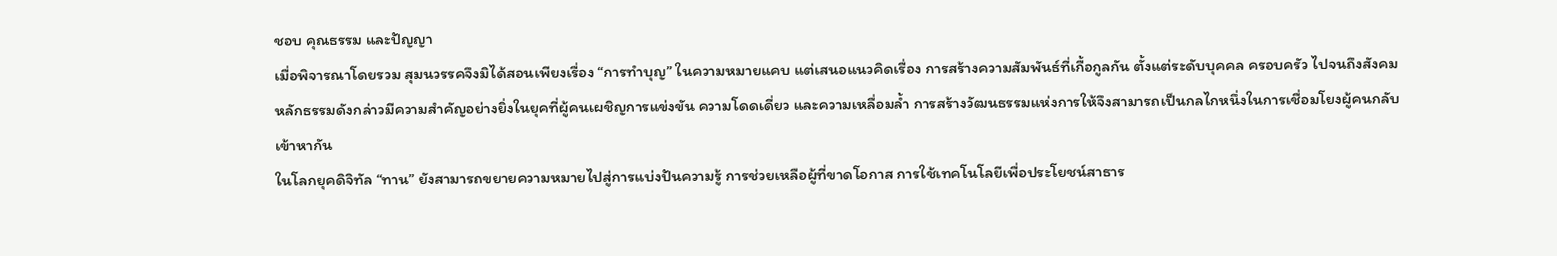ชอบ คุณธรรม และปัญญา
เมื่อพิจารณาโดยรวม สุมนวรรคจึงมิได้สอนเพียงเรื่อง “การทำบุญ” ในความหมายแคบ แต่เสนอแนวคิดเรื่อง การสร้างความสัมพันธ์ที่เกื้อกูลกัน ตั้งแต่ระดับบุคคล ครอบครัว ไปจนถึงสังคม
หลักธรรมดังกล่าวมีความสำคัญอย่างยิ่งในยุคที่ผู้คนเผชิญการแข่งขัน ความโดดเดี่ยว และความเหลื่อมล้ำ การสร้างวัฒนธรรมแห่งการให้จึงสามารถเป็นกลไกหนึ่งในการเชื่อมโยงผู้คนกลับเข้าหากัน
ในโลกยุคดิจิทัล “ทาน” ยังสามารถขยายความหมายไปสู่การแบ่งปันความรู้ การช่วยเหลือผู้ที่ขาดโอกาส การใช้เทคโนโลยีเพื่อประโยชน์สาธาร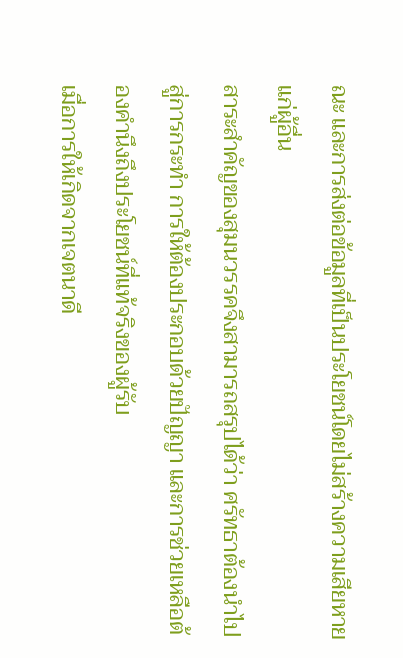ณะ และการส่งต่อข้อมูลที่เป็นประโยชน์โดยไม่สร้างความเสียหายแก่ผู้อื่น
สาระสำคัญของสุมนวรรคจึงสามารถสรุปได้ว่า ศรัทธาต้องนำไปสู่การกระทำ การให้ต้องประกอบด้วยปัญญา และการช่วยเหลือต้องคำนึงถึงประโยชน์ที่แท้จริงของผู้รับ
เมื่อการให้เกิดจากเจตนาดี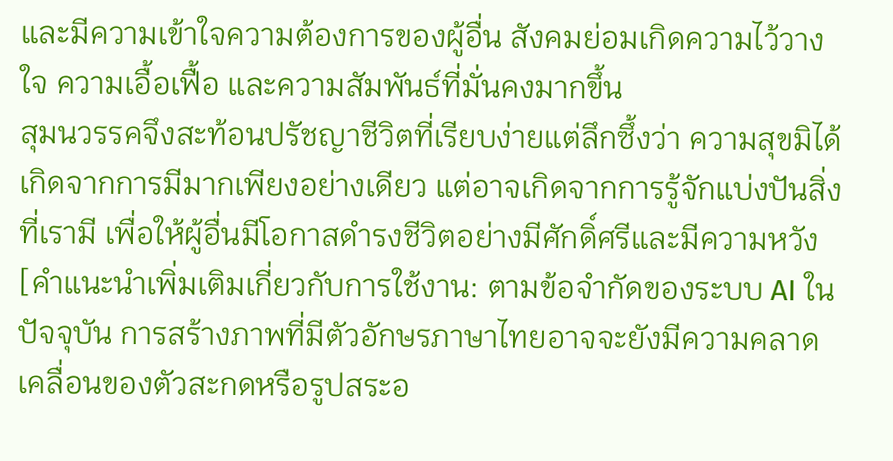และมีความเข้าใจความต้องการของผู้อื่น สังคมย่อมเกิดความไว้วางใจ ความเอื้อเฟื้อ และความสัมพันธ์ที่มั่นคงมากขึ้น
สุมนวรรคจึงสะท้อนปรัชญาชีวิตที่เรียบง่ายแต่ลึกซึ้งว่า ความสุขมิได้เกิดจากการมีมากเพียงอย่างเดียว แต่อาจเกิดจากการรู้จักแบ่งปันสิ่งที่เรามี เพื่อให้ผู้อื่นมีโอกาสดำรงชีวิตอย่างมีศักดิ์ศรีและมีความหวัง
[คำแนะนำเพิ่มเติมเกี่ยวกับการใช้งาน: ตามข้อจำกัดของระบบ AI ในปัจจุบัน การสร้างภาพที่มีตัวอักษรภาษาไทยอาจจะยังมีความคลาดเคลื่อนของตัวสะกดหรือรูปสระอ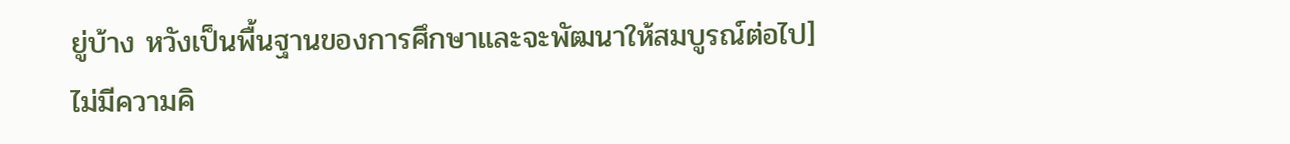ยู่บ้าง หวังเป็นพื้นฐานของการศึกษาและจะพัฒนาให้สมบูรณ์ต่อไป]
ไม่มีความคิ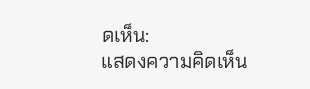ดเห็น:
แสดงความคิดเห็น